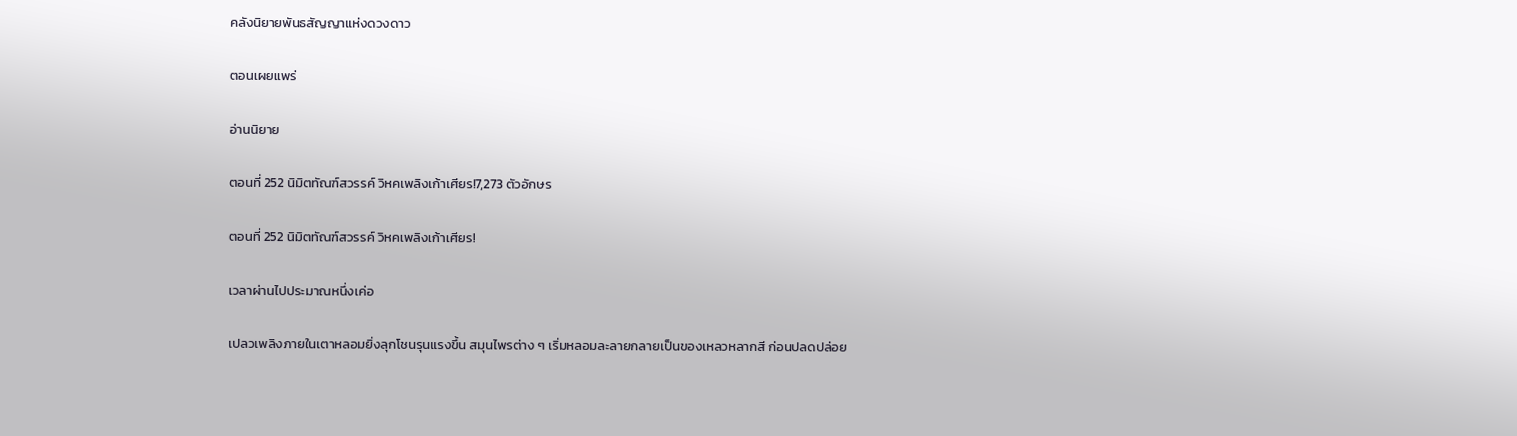คลังนิยายพันธสัญญาแห่งดวงดาว

ตอนเผยแพร่

อ่านนิยาย

ตอนที่ 252 นิมิตทัณฑ์สวรรค์ วิหคเพลิงเก้าเศียร!7,273 ตัวอักษร

ตอนที่ 252 นิมิตทัณฑ์สวรรค์ วิหคเพลิงเก้าเศียร!

เวลาผ่านไปประมาณหนึ่งเค่อ

เปลวเพลิงภายในเตาหลอมยิ่งลุกโชนรุนแรงขึ้น สมุนไพรต่าง ๆ เริ่มหลอมละลายกลายเป็นของเหลวหลากสี ก่อนปลดปล่อย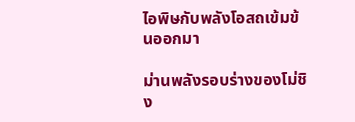ไอพิษกับพลังโอสถเข้มข้นออกมา

ม่านพลังรอบร่างของโม่ชิง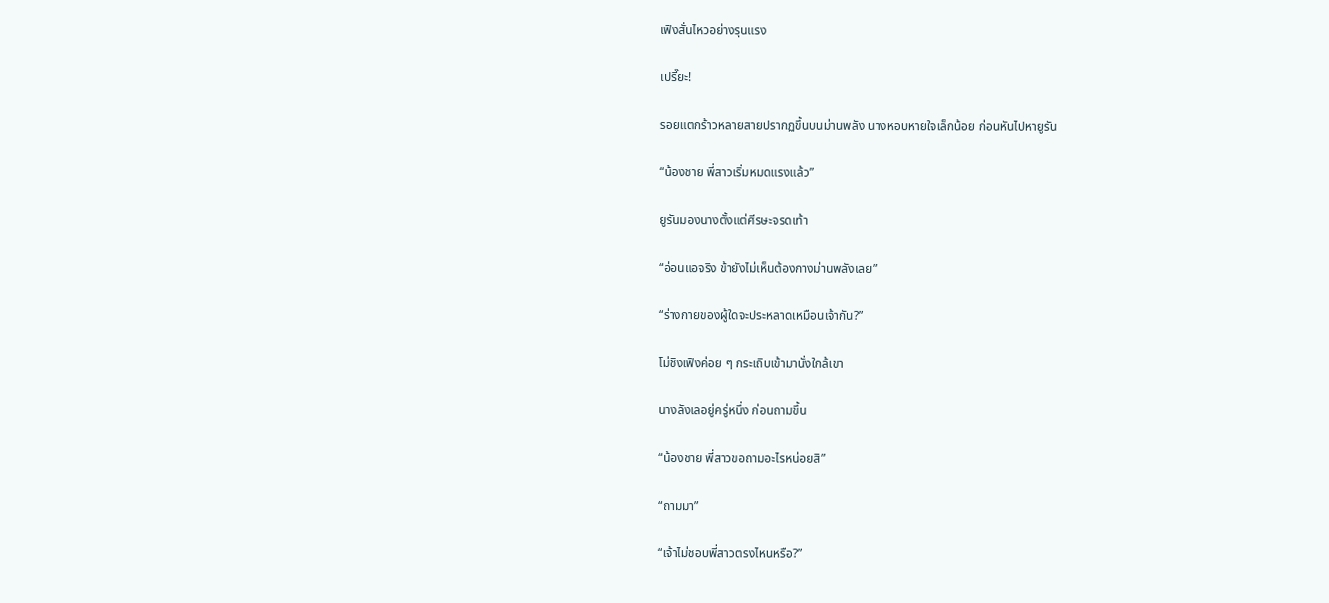เฟิงสั่นไหวอย่างรุนแรง

เปรี๊ยะ!

รอยแตกร้าวหลายสายปรากฏขึ้นบนม่านพลัง นางหอบหายใจเล็กน้อย ก่อนหันไปหายูรัน

“น้องชาย พี่สาวเริ่มหมดแรงแล้ว”

ยูรันมองนางตั้งแต่ศีรษะจรดเท้า

“อ่อนแอจริง ข้ายังไม่เห็นต้องกางม่านพลังเลย”

“ร่างกายของผู้ใดจะประหลาดเหมือนเจ้ากัน?”

โม่ชิงเฟิงค่อย ๆ กระเถิบเข้ามานั่งใกล้เขา

นางลังเลอยู่ครู่หนึ่ง ก่อนถามขึ้น

“น้องชาย พี่สาวขอถามอะไรหน่อยสิ”

“ถามมา”

“เจ้าไม่ชอบพี่สาวตรงไหนหรือ?”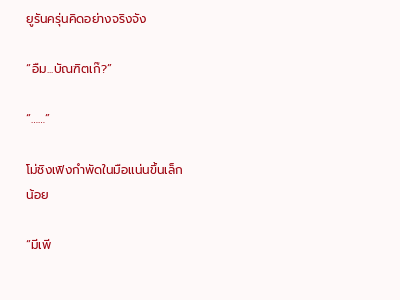ยูรันครุ่นคิดอย่างจริงจัง

“อืม...บัณฑิตเก๊?”

“……”

โม่ชิงเฟิงกำพัดในมือแน่นขึ้นเล็กน้อย

“มีเพี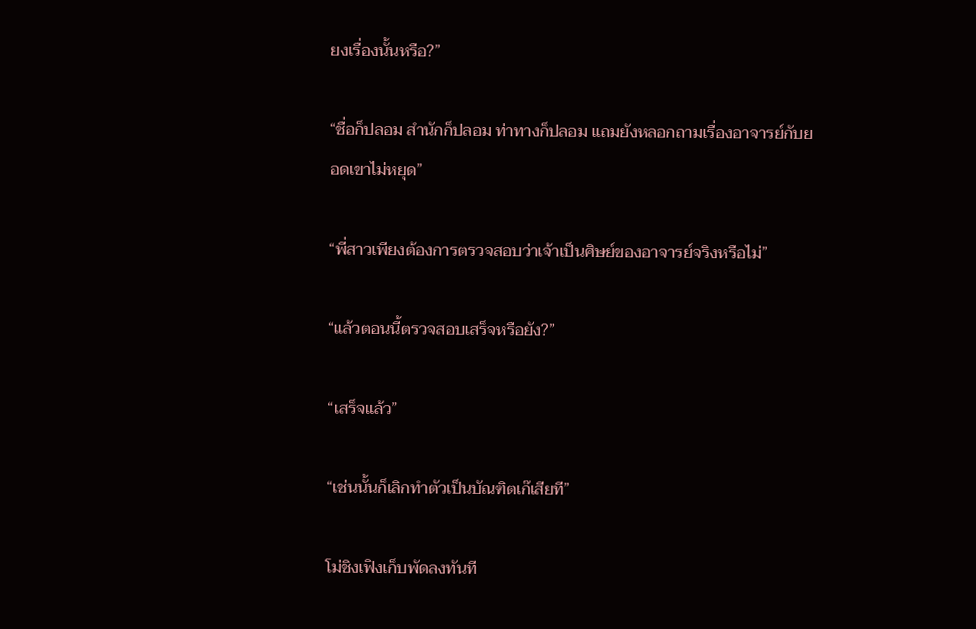ยงเรื่องนั้นหรือ?”

“ชื่อก็ปลอม สำนักก็ปลอม ท่าทางก็ปลอม แถมยังหลอกถามเรื่องอาจารย์กับยอดเขาไม่หยุด”

“พี่สาวเพียงต้องการตรวจสอบว่าเจ้าเป็นศิษย์ของอาจารย์จริงหรือไม่”

“แล้วตอนนี้ตรวจสอบเสร็จหรือยัง?”

“เสร็จแล้ว”

“เช่นนั้นก็เลิกทำตัวเป็นบัณฑิตเก๊เสียที”

โม่ชิงเฟิงเก็บพัดลงทันที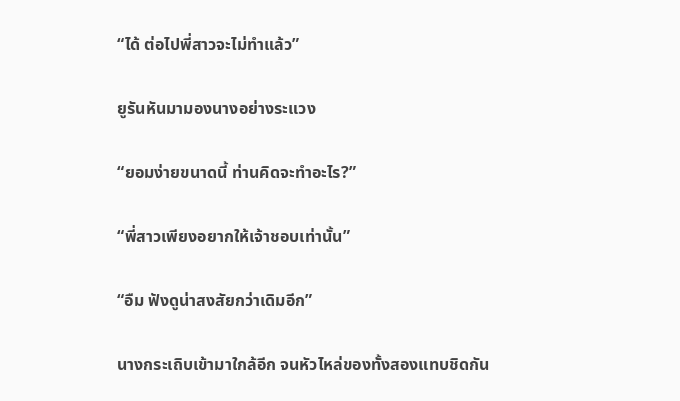“ได้ ต่อไปพี่สาวจะไม่ทำแล้ว”

ยูรันหันมามองนางอย่างระแวง

“ยอมง่ายขนาดนี้ ท่านคิดจะทำอะไร?”

“พี่สาวเพียงอยากให้เจ้าชอบเท่านั้น”

“อืม ฟังดูน่าสงสัยกว่าเดิมอีก”

นางกระเถิบเข้ามาใกล้อีก จนหัวไหล่ของทั้งสองแทบชิดกัน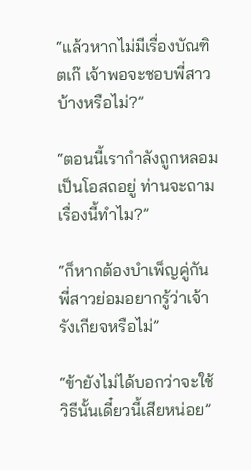“แล้วหากไม่มีเรื่องบัณฑิตเก๊ เจ้าพอจะชอบพี่สาวบ้างหรือไม่?”

“ตอนนี้เรากำลังถูกหลอมเป็นโอสถอยู่ ท่านจะถามเรื่องนี้ทำไม?”

“ก็หากต้องบำเพ็ญคู่กัน พี่สาวย่อมอยากรู้ว่าเจ้ารังเกียจหรือไม่”

“ข้ายังไม่ได้บอกว่าจะใช้วิธีนั้นเดี๋ยวนี้เสียหน่อย”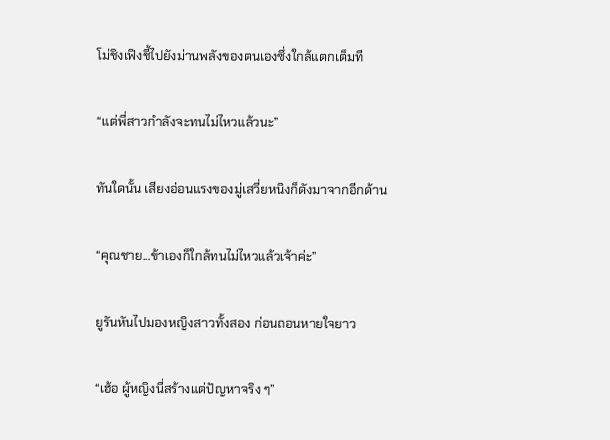โม่ชิงเฟิงชี้ไปยังม่านพลังของตนเองซึ่งใกล้แตกเต็มที

“แต่พี่สาวกำลังจะทนไม่ไหวแล้วนะ”

ทันใดนั้น เสียงอ่อนแรงของมู่เสวี่ยหนิงก็ดังมาจากอีกด้าน

“คุณชาย...ข้าเองก็ใกล้ทนไม่ไหวแล้วเจ้าค่ะ”

ยูรันหันไปมองหญิงสาวทั้งสอง ก่อนถอนหายใจยาว

“เฮ้อ ผู้หญิงนี่สร้างแต่ปัญหาจริง ๆ”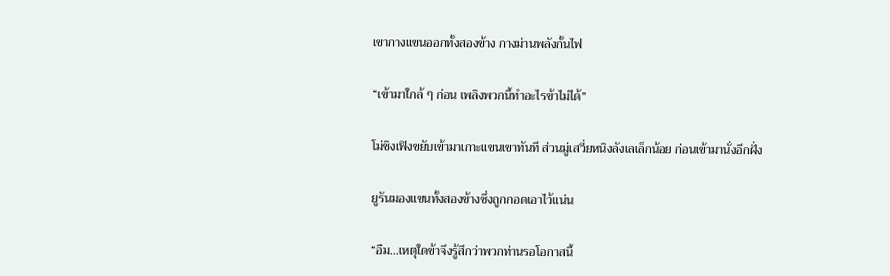เขากางแขนออกทั้งสองข้าง กางม่านพลังกั้นไฟ

“เข้ามาใกล้ ๆ ก่อน เพลิงพวกนี้ทำอะไรข้าไม่ได้”

โม่ชิงเฟิงขยับเข้ามาเกาะแขนเขาทันที ส่วนมู่เสวี่ยหนิงลังเลเล็กน้อย ก่อนเข้ามานั่งอีกฝั่ง

ยูรันมองแขนทั้งสองข้างซึ่งถูกกอดเอาไว้แน่น

“อืม...เหตุใดข้าจึงรู้สึกว่าพวกท่านรอโอกาสนี้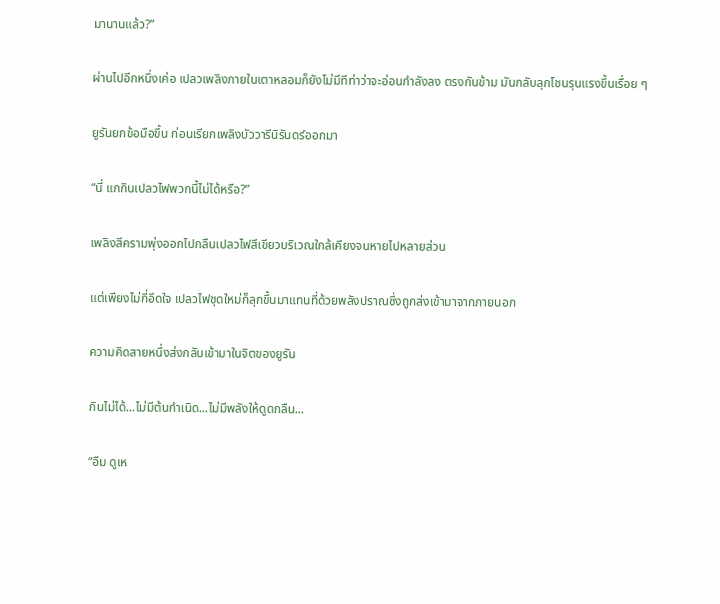มานานแล้ว?”

ผ่านไปอีกหนึ่งเค่อ เปลวเพลิงภายในเตาหลอมก็ยังไม่มีทีท่าว่าจะอ่อนกำลังลง ตรงกันข้าม มันกลับลุกโชนรุนแรงขึ้นเรื่อย ๆ

ยูรันยกข้อมือขึ้น ก่อนเรียกเพลิงบัววารีนิรันดร์ออกมา

“นี่ แกกินเปลวไฟพวกนี้ไม่ได้หรือ?”

เพลิงสีครามพุ่งออกไปกลืนเปลวไฟสีเขียวบริเวณใกล้เคียงจนหายไปหลายส่วน

แต่เพียงไม่กี่อึดใจ เปลวไฟชุดใหม่ก็ลุกขึ้นมาแทนที่ด้วยพลังปราณซึ่งถูกส่งเข้ามาจากภายนอก

ความคิดสายหนึ่งส่งกลับเข้ามาในจิตของยูรัน

กินไม่ได้...ไม่มีต้นกำเนิด...ไม่มีพลังให้ดูดกลืน...

“อืม ดูเห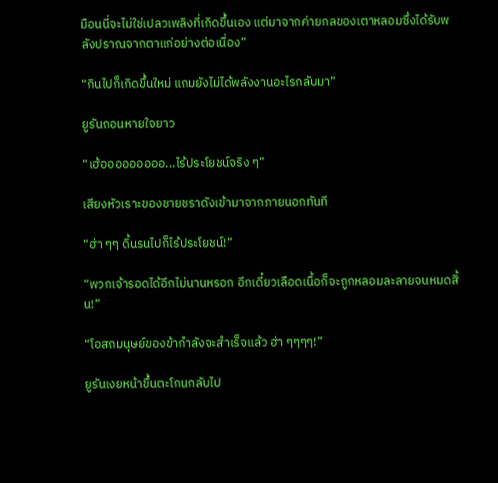มือนนี่จะไม่ใช่เปลวเพลิงที่เกิดขึ้นเอง แต่มาจากค่ายกลของเตาหลอมซึ่งได้รับพลังปราณจากตาแก่อย่างต่อเนื่อง”

“กินไปก็เกิดขึ้นใหม่ แถมยังไม่ได้พลังงานอะไรกลับมา”

ยูรันถอนหายใจยาว

“เฮ้อออออออออ...ไร้ประโยชน์จริง ๆ”

เสียงหัวเราะของชายชราดังเข้ามาจากภายนอกทันที

“ฮ่า ๆๆ ดิ้นรนไปก็ไร้ประโยชน์!”

“พวกเจ้ารอดได้อีกไม่นานหรอก อีกเดี๋ยวเลือดเนื้อก็จะถูกหลอมละลายจนหมดสิ้น!”

“โอสถมนุษย์ของข้ากำลังจะสำเร็จแล้ว ฮ่า ๆๆๆๆ!”

ยูรันเงยหน้าขึ้นตะโกนกลับไป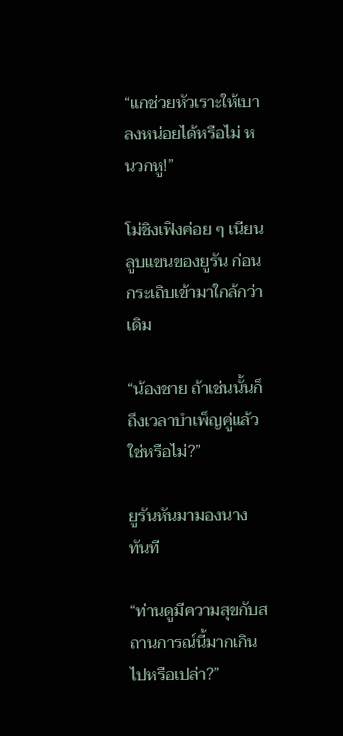“แกช่วยหัวเราะให้เบาลงหน่อยได้หรือไม่ หนวกหู!”

โม่ชิงเฟิงค่อย ๆ เนียนลูบแขนของยูรัน ก่อนกระเถิบเข้ามาใกล้กว่าเดิม

“น้องชาย ถ้าเช่นนั้นก็ถึงเวลาบำเพ็ญคู่แล้วใช่หรือไม่?”

ยูรันหันมามองนางทันที

“ท่านดูมีความสุขกับสถานการณ์นี้มากเกินไปหรือเปล่า?”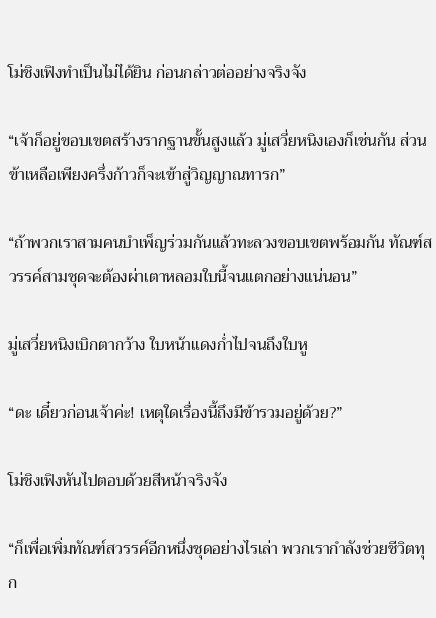โม่ชิงเฟิงทำเป็นไม่ได้ยิน ก่อนกล่าวต่ออย่างจริงจัง

“เจ้าก็อยู่ขอบเขตสร้างรากฐานขั้นสูงแล้ว มู่เสวี่ยหนิงเองก็เช่นกัน ส่วนข้าเหลือเพียงครึ่งก้าวก็จะเข้าสู่วิญญาณทารก”

“ถ้าพวกเราสามคนบำเพ็ญร่วมกันแล้วทะลวงขอบเขตพร้อมกัน ทัณฑ์สวรรค์สามชุดจะต้องผ่าเตาหลอมใบนี้จนแตกอย่างแน่นอน”

มู่เสวี่ยหนิงเบิกตากว้าง ใบหน้าแดงก่ำไปจนถึงใบหู

“ดะ เดี๋ยวก่อนเจ้าค่ะ! เหตุใดเรื่องนี้ถึงมีข้ารวมอยู่ด้วย?”

โม่ชิงเฟิงหันไปตอบด้วยสีหน้าจริงจัง

“ก็เพื่อเพิ่มทัณฑ์สวรรค์อีกหนึ่งชุดอย่างไรเล่า พวกเรากำลังช่วยชีวิตทุก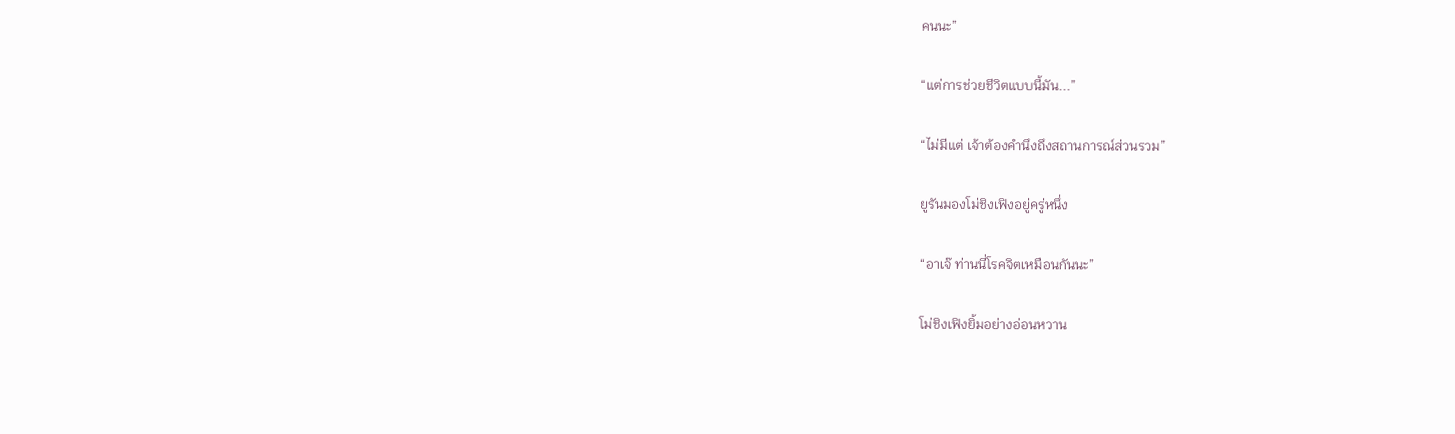คนนะ”

“แต่การช่วยชีวิตแบบนี้มัน...”

“ไม่มีแต่ เจ้าต้องคำนึงถึงสถานการณ์ส่วนรวม”

ยูรันมองโม่ชิงเฟิงอยู่ครู่หนึ่ง

“อาเจ๊ ท่านนี่โรคจิตเหมือนกันนะ”

โม่ชิงเฟิงยิ้มอย่างอ่อนหวาน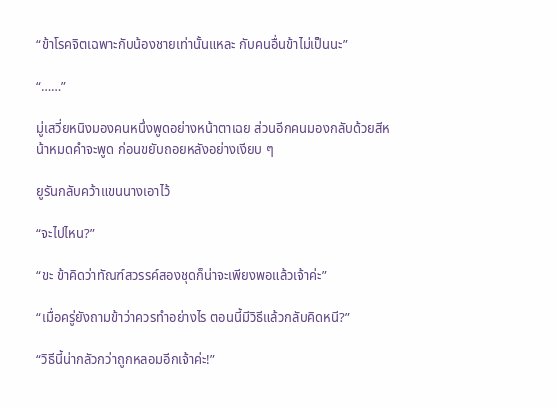“ข้าโรคจิตเฉพาะกับน้องชายเท่านั้นแหละ กับคนอื่นข้าไม่เป็นนะ”

“……”

มู่เสวี่ยหนิงมองคนหนึ่งพูดอย่างหน้าตาเฉย ส่วนอีกคนมองกลับด้วยสีหน้าหมดคำจะพูด ก่อนขยับถอยหลังอย่างเงียบ ๆ

ยูรันกลับคว้าแขนนางเอาไว้

“จะไปไหน?”

“ขะ ข้าคิดว่าทัณฑ์สวรรค์สองชุดก็น่าจะเพียงพอแล้วเจ้าค่ะ”

“เมื่อครู่ยังถามข้าว่าควรทำอย่างไร ตอนนี้มีวิธีแล้วกลับคิดหนี?”

“วิธีนี้น่ากลัวกว่าถูกหลอมอีกเจ้าค่ะ!”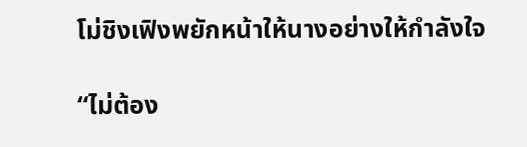โม่ชิงเฟิงพยักหน้าให้นางอย่างให้กำลังใจ

“ไม่ต้อง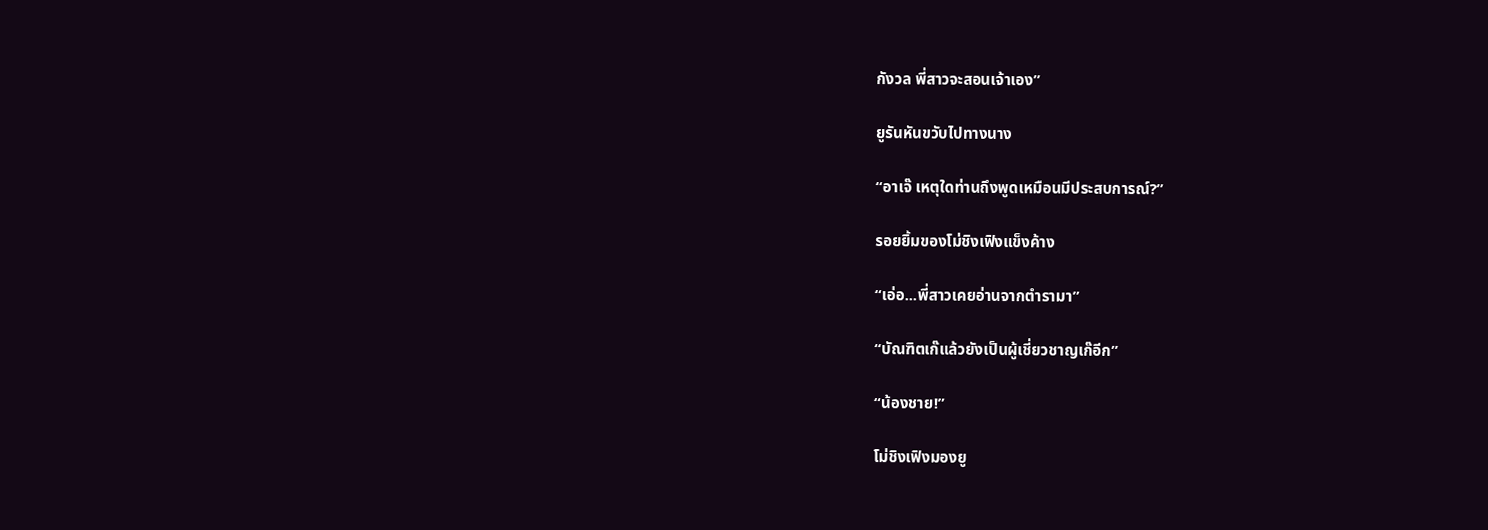กังวล พี่สาวจะสอนเจ้าเอง”

ยูรันหันขวับไปทางนาง

“อาเจ๊ เหตุใดท่านถึงพูดเหมือนมีประสบการณ์?”

รอยยิ้มของโม่ชิงเฟิงแข็งค้าง

“เอ่อ...พี่สาวเคยอ่านจากตำรามา”

“บัณฑิตเก๊แล้วยังเป็นผู้เชี่ยวชาญเก๊อีก”

“น้องชาย!”

โม่ชิงเฟิงมองยู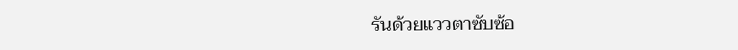รันด้วยแววตาซับซ้อ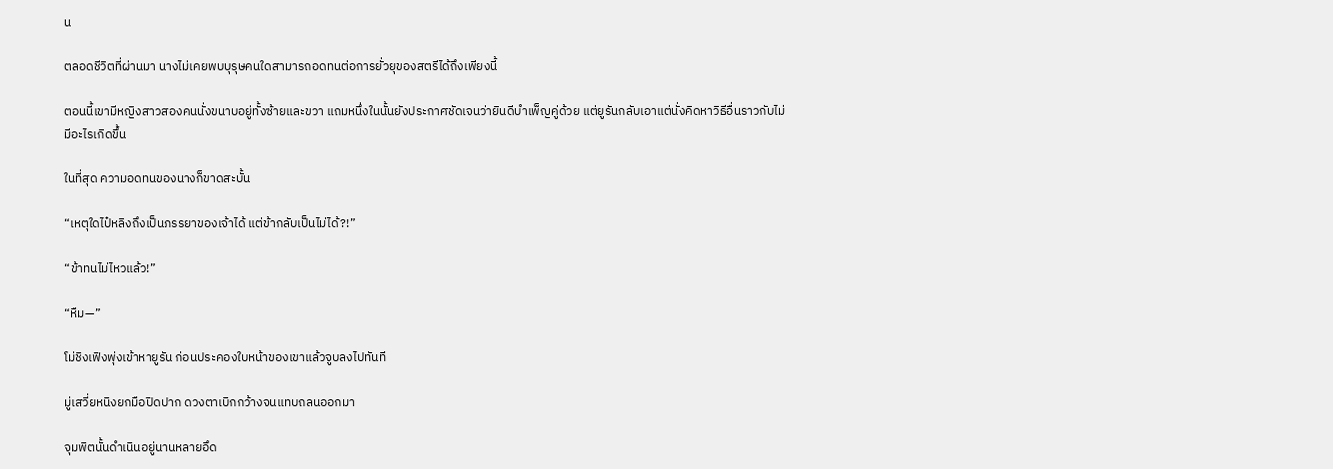น

ตลอดชีวิตที่ผ่านมา นางไม่เคยพบบุรุษคนใดสามารถอดทนต่อการยั่วยุของสตรีได้ถึงเพียงนี้

ตอนนี้เขามีหญิงสาวสองคนนั่งขนาบอยู่ทั้งซ้ายและขวา แถมหนึ่งในนั้นยังประกาศชัดเจนว่ายินดีบำเพ็ญคู่ด้วย แต่ยูรันกลับเอาแต่นั่งคิดหาวิธีอื่นราวกับไม่มีอะไรเกิดขึ้น

ในที่สุด ความอดทนของนางก็ขาดสะบั้น

“เหตุใดไป๋หลิงถึงเป็นภรรยาของเจ้าได้ แต่ข้ากลับเป็นไม่ได้?!”

“ข้าทนไม่ไหวแล้ว!”

“หืม—”

โม่ชิงเฟิงพุ่งเข้าหายูรัน ก่อนประคองใบหน้าของเขาแล้วจูบลงไปทันที

มู่เสวี่ยหนิงยกมือปิดปาก ดวงตาเบิกกว้างจนแทบถลนออกมา

จุมพิตนั้นดำเนินอยู่นานหลายอึด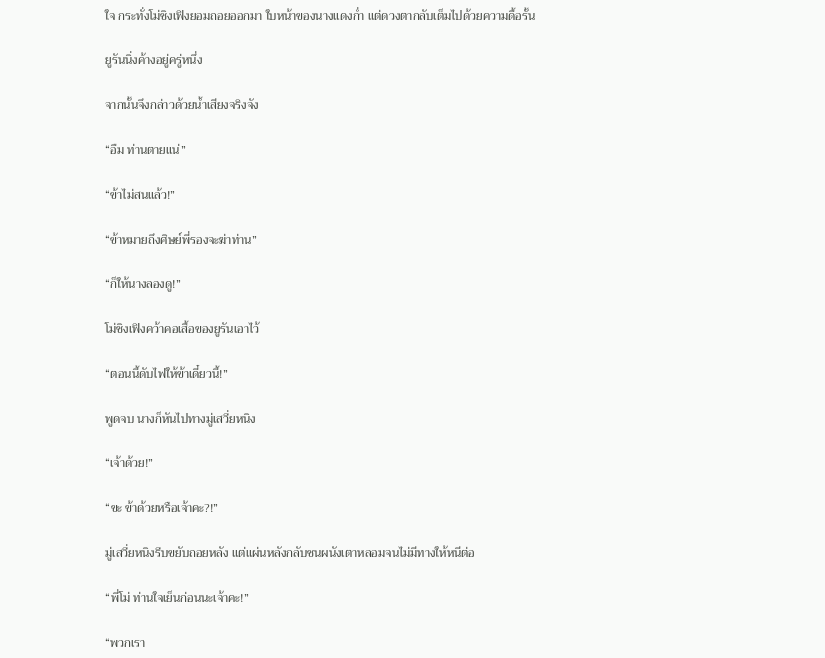ใจ กระทั่งโม่ชิงเฟิงยอมถอยออกมา ใบหน้าของนางแดงก่ำ แต่ดวงตากลับเต็มไปด้วยความดื้อรั้น

ยูรันนิ่งค้างอยู่ครู่หนึ่ง

จากนั้นจึงกล่าวด้วยน้ำเสียงจริงจัง

“อืม ท่านตายแน่”

“ข้าไม่สนแล้ว!”

“ข้าหมายถึงศิษย์พี่รองจะฆ่าท่าน”

“ก็ให้นางลองดู!”

โม่ชิงเฟิงคว้าคอเสื้อของยูรันเอาไว้

“ตอนนี้ดับไฟให้ข้าเดี๋ยวนี้!”

พูดจบ นางก็หันไปทางมู่เสวี่ยหนิง

“เจ้าด้วย!”

“ขะ ข้าด้วยหรือเจ้าคะ?!”

มู่เสวี่ยหนิงรีบขยับถอยหลัง แต่แผ่นหลังกลับชนผนังเตาหลอมจนไม่มีทางให้หนีต่อ

“พี่โม่ ท่านใจเย็นก่อนนะเจ้าคะ!”

“พวกเรา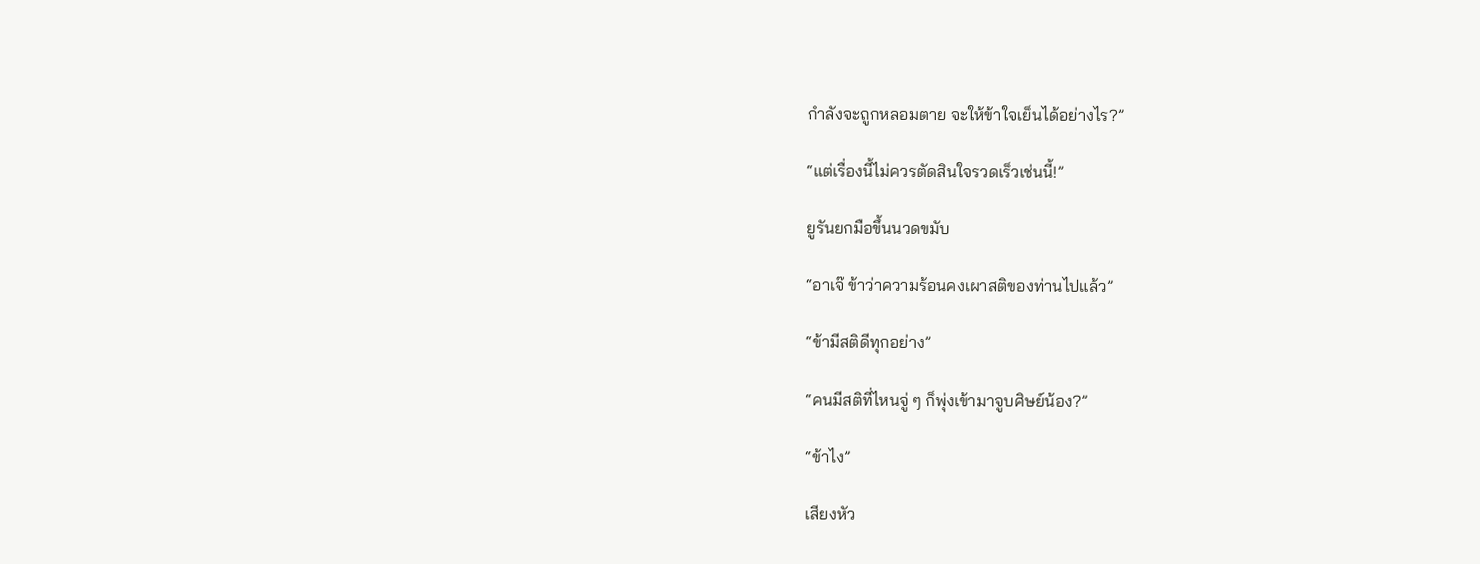กำลังจะถูกหลอมตาย จะให้ข้าใจเย็นได้อย่างไร?”

“แต่เรื่องนี้ไม่ควรตัดสินใจรวดเร็วเช่นนี้!”

ยูรันยกมือขึ้นนวดขมับ

“อาเจ๊ ข้าว่าความร้อนคงเผาสติของท่านไปแล้ว”

“ข้ามีสติดีทุกอย่าง”

“คนมีสติที่ไหนจู่ ๆ ก็พุ่งเข้ามาจูบศิษย์น้อง?”

“ข้าไง”

เสียงหัว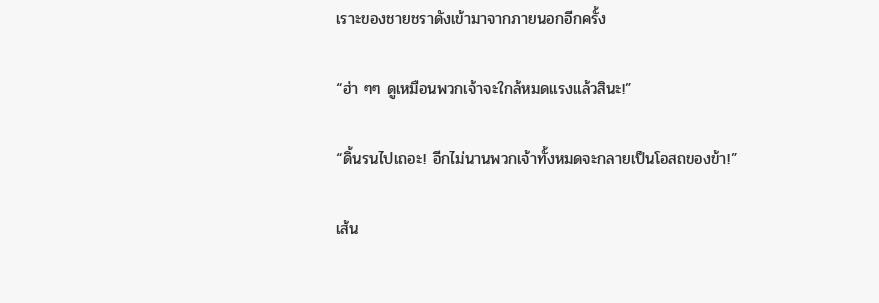เราะของชายชราดังเข้ามาจากภายนอกอีกครั้ง

“ฮ่า ๆๆ ดูเหมือนพวกเจ้าจะใกล้หมดแรงแล้วสินะ!”

“ดิ้นรนไปเถอะ! อีกไม่นานพวกเจ้าทั้งหมดจะกลายเป็นโอสถของข้า!”

เส้น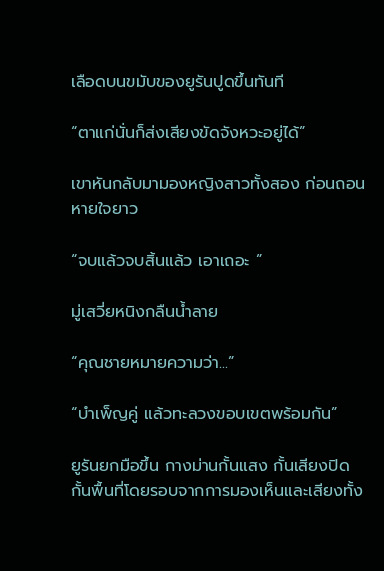เลือดบนขมับของยูรันปูดขึ้นทันที

“ตาแก่นั่นก็ส่งเสียงขัดจังหวะอยู่ได้”

เขาหันกลับมามองหญิงสาวทั้งสอง ก่อนถอนหายใจยาว

“จบแล้วจบสิ้นแล้ว เอาเถอะ ”

มู่เสวี่ยหนิงกลืนน้ำลาย

“คุณชายหมายความว่า...”

“บำเพ็ญคู่ แล้วทะลวงขอบเขตพร้อมกัน”

ยูรันยกมือขึ้น กางม่านกั้นแสง กั้นเสียงปิดกั้นพื้นที่โดยรอบจากการมองเห็นและเสียงทั้ง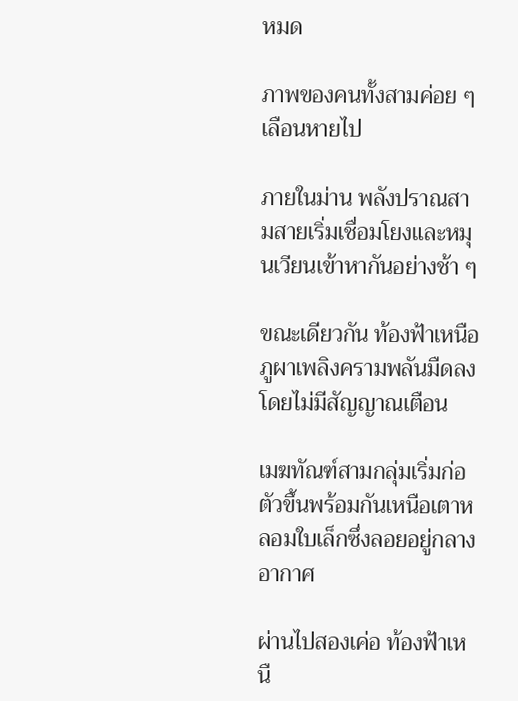หมด

ภาพของคนทั้งสามค่อย ๆ เลือนหายไป

ภายในม่าน พลังปราณสามสายเริ่มเชื่อมโยงและหมุนเวียนเข้าหากันอย่างช้า ๆ

ขณะเดียวกัน ท้องฟ้าเหนือภูผาเพลิงครามพลันมืดลงโดยไม่มีสัญญาณเตือน

เมฆทัณฑ์สามกลุ่มเริ่มก่อตัวขึ้นพร้อมกันเหนือเตาหลอมใบเล็กซึ่งลอยอยู่กลางอากาศ

ผ่านไปสองเค่อ ท้องฟ้าเหนื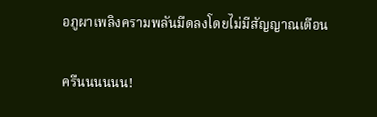อภูผาเพลิงครามพลันมืดลงโดยไม่มีสัญญาณเตือน

ครืนนนนนน!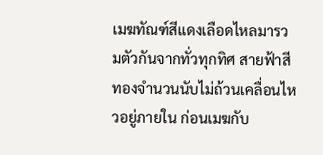เมฆทัณฑ์สีแดงเลือดไหลมารวมตัวกันจากทั่วทุกทิศ สายฟ้าสีทองจำนวนนับไม่ถ้วนเคลื่อนไหวอยู่ภายใน ก่อนเมฆกับ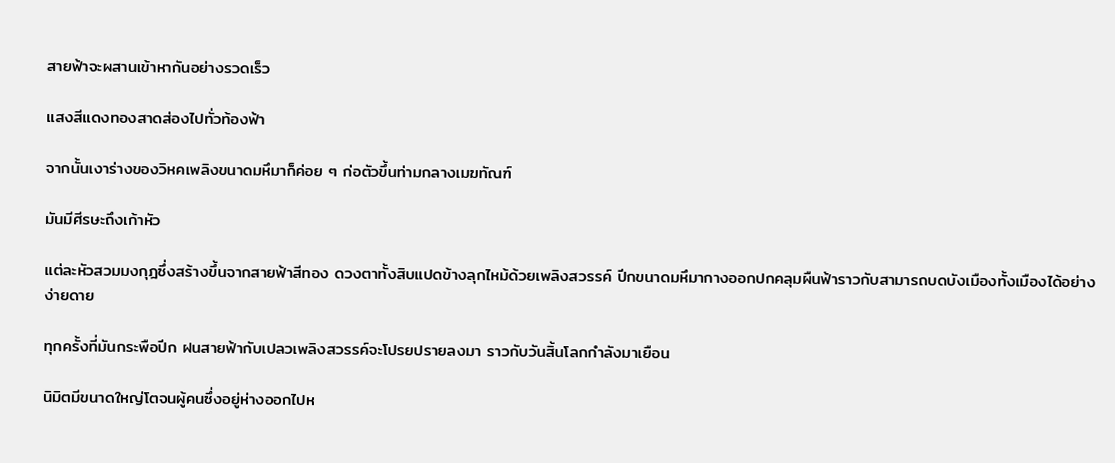สายฟ้าจะผสานเข้าหากันอย่างรวดเร็ว

แสงสีแดงทองสาดส่องไปทั่วท้องฟ้า

จากนั้นเงาร่างของวิหคเพลิงขนาดมหึมาก็ค่อย ๆ ก่อตัวขึ้นท่ามกลางเมฆทัณฑ์

มันมีศีรษะถึงเก้าหัว

แต่ละหัวสวมมงกุฎซึ่งสร้างขึ้นจากสายฟ้าสีทอง ดวงตาทั้งสิบแปดข้างลุกไหม้ด้วยเพลิงสวรรค์ ปีกขนาดมหึมากางออกปกคลุมผืนฟ้าราวกับสามารถบดบังเมืองทั้งเมืองได้อย่างง่ายดาย

ทุกครั้งที่มันกระพือปีก ฝนสายฟ้ากับเปลวเพลิงสวรรค์จะโปรยปรายลงมา ราวกับวันสิ้นโลกกำลังมาเยือน

นิมิตมีขนาดใหญ่โตจนผู้คนซึ่งอยู่ห่างออกไปห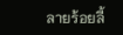ลายร้อยลี้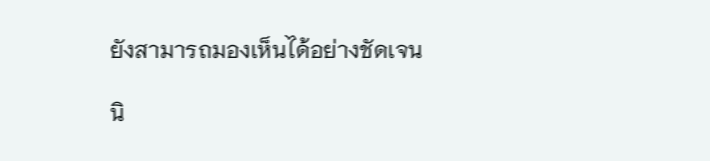ยังสามารถมองเห็นได้อย่างชัดเจน

นิ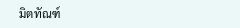มิตทัณฑ์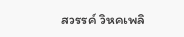สวรรค์ วิหคเพลิ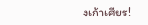งเก้าเศียร!